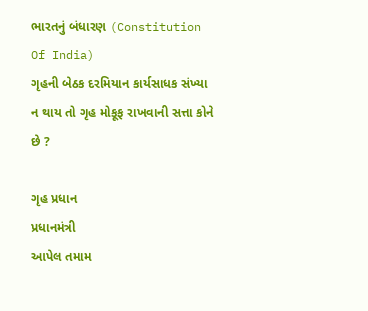ભારતનું બંધારણ (Constitution Of India)
ગૃહની બેઠક દરમિયાન કાર્યસાધક સંખ્યા ન થાય તો ગૃહ મોકૂફ રાખવાની સત્તા કોને છે ?

ગૃહ પ્રધાન
પ્રધાનમંત્રી
આપેલ તમામ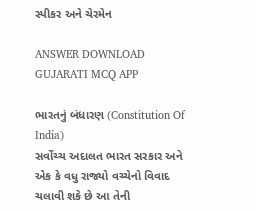સ્પીકર અને ચેરમેન

ANSWER DOWNLOAD GUJARATI MCQ APP

ભારતનું બંધારણ (Constitution Of India)
સર્વોચ્ચ અદાલત ભારત સરકાર અને એક કે વધુ રાજ્યો વચ્ચેનો વિવાદ ચલાવી શકે છે આ તેની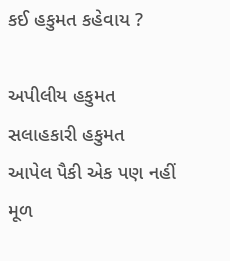કઈ હકુમત કહેવાય ?

અપીલીય હકુમત
સલાહકારી હકુમત
આપેલ પૈકી એક પણ નહીં
મૂળ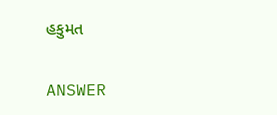હકુમત

ANSWER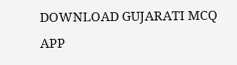DOWNLOAD GUJARATI MCQ APP